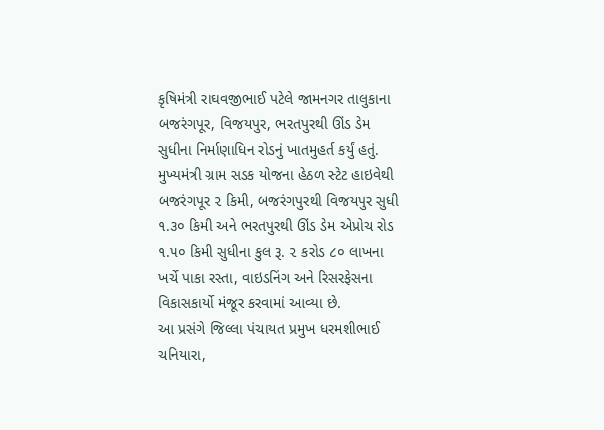કૃષિમંત્રી રાઘવજીભાઈ પટેલે જામનગર તાલુકાના બજરંગપૂર, વિજયપુર, ભરતપુરથી ઊંડ ડેમ સુધીના નિર્માણાધિન રોડનું ખાતમુહર્ત કર્યું હતું. મુખ્યમંત્રી ગ્રામ સડક યોજના હેઠળ સ્ટેટ હાઇવેથી બજરંગપૂર ૨ કિમી, બજરંગપુરથી વિજયપુર સુધી ૧.૩૦ કિમી અને ભરતપુરથી ઊંડ ડેમ એપ્રોચ રોડ ૧.૫૦ કિમી સુધીના કુલ રૂ. ૨ કરોડ ૮૦ લાખના ખર્ચે પાકા રસ્તા, વાઇડનિંગ અને રિસરફેસના વિકાસકાર્યો મંજૂર કરવામાં આવ્યા છે.
આ પ્રસંગે જિલ્લા પંચાયત પ્રમુખ ધરમશીભાઈ ચનિયારા,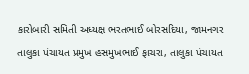કારોબારી સમિતી અધ્યક્ષ ભરતભાઈ બોરસદિયા, જામનગર તાલુકા પંચાયત પ્રમુખ હસમુખભાઈ ફાચરા, તાલુકા પંચાયત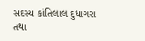સદસ્ય કાંતિલાલ દુધાગરા તથા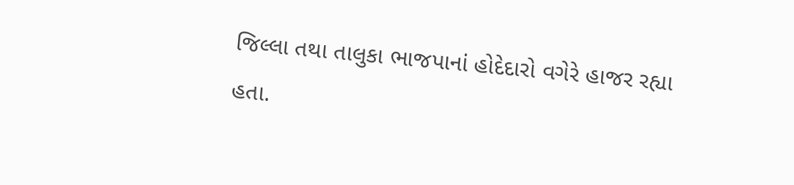જિલ્લા તથા તાલુકા ભાજપાનાં હોદેદારો વગેરે હાજર રહ્યા હતા.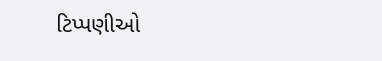ટિપ્પણીઓ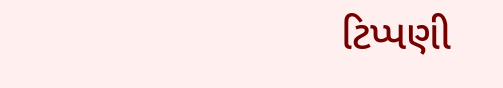ટિપ્પણી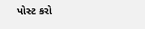પોસ્ટ કરો